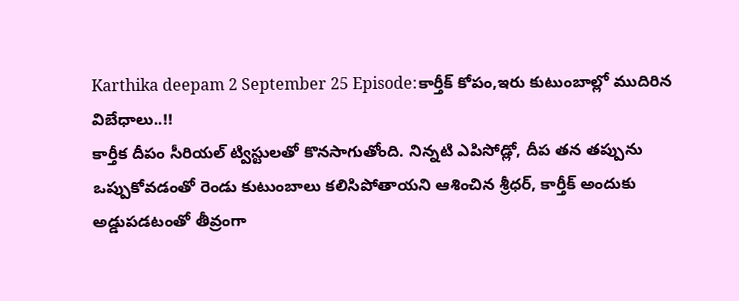Karthika deepam 2 September 25 Episode:కార్తీక్ కోపం,ఇరు కుటుంబాల్లో ముదిరిన విబేధాలు..!!
కార్తీక దీపం సీరియల్ ట్విస్టులతో కొనసాగుతోంది. నిన్నటి ఎపిసోడ్లో, దీప తన తప్పును ఒప్పుకోవడంతో రెండు కుటుంబాలు కలిసిపోతాయని ఆశించిన శ్రీధర్, కార్తీక్ అందుకు అడ్డుపడటంతో తీవ్రంగా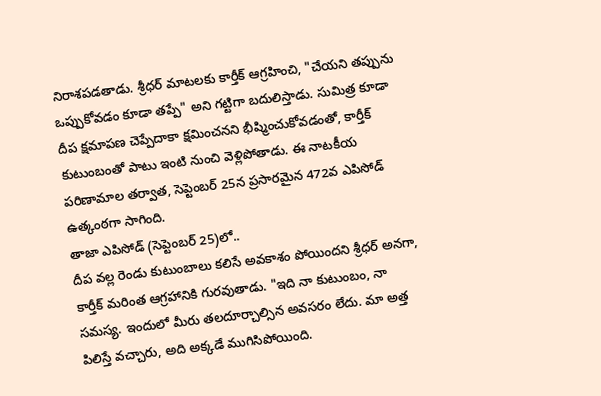నిరాశపడతాడు. శ్రీధర్ మాటలకు కార్తీక్ ఆగ్రహించి, "చేయని తప్పును ఒప్పుకోవడం కూడా తప్పే" అని గట్టిగా బదులిస్తాడు. సుమిత్ర కూడా దీప క్షమాపణ చెప్పేదాకా క్షమించనని భీష్మించుకోవడంతో, కార్తీక్ కుటుంబంతో పాటు ఇంటి నుంచి వెళ్లిపోతాడు. ఈ నాటకీయ పరిణామాల తర్వాత, సెప్టెంబర్ 25న ప్రసారమైన 472వ ఎపిసోడ్ ఉత్కంఠగా సాగింది.
తాజా ఎపిసోడ్ (సెప్టెంబర్ 25)లో..
దీప వల్ల రెండు కుటుంబాలు కలిసే అవకాశం పోయిందని శ్రీధర్ అనగా, కార్తీక్ మరింత ఆగ్రహానికి గురవుతాడు. "ఇది నా కుటుంబం, నా సమస్య. ఇందులో మీరు తలదూర్చాల్సిన అవసరం లేదు. మా అత్త పిలిస్తే వచ్చారు, అది అక్కడే ముగిసిపోయింది.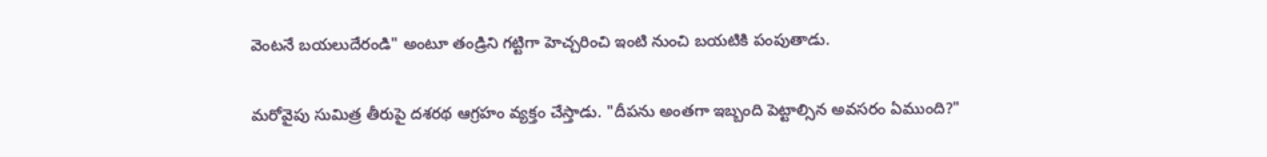వెంటనే బయలుదేరండి" అంటూ తండ్రిని గట్టిగా హెచ్చరించి ఇంటి నుంచి బయటికి పంపుతాడు.

మరోవైపు సుమిత్ర తీరుపై దశరథ ఆగ్రహం వ్యక్తం చేస్తాడు. "దీపను అంతగా ఇబ్బంది పెట్టాల్సిన అవసరం ఏముంది?"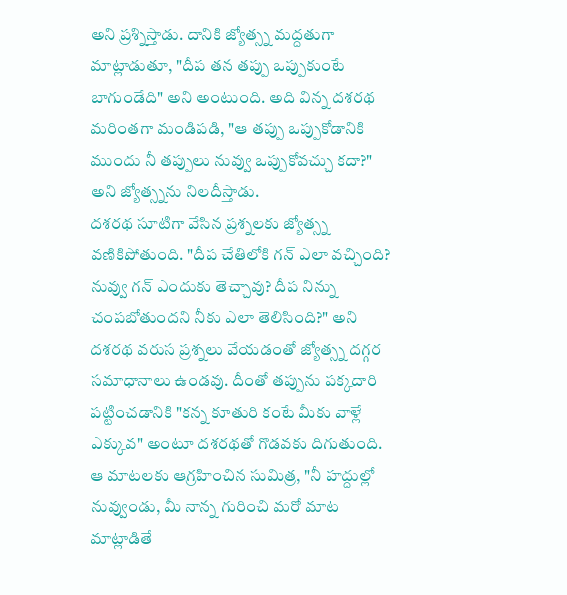అని ప్రశ్నిస్తాడు. దానికి జ్యోత్స్న మద్దతుగా మాట్లాడుతూ, "దీప తన తప్పు ఒప్పుకుంటే బాగుండేది" అని అంటుంది. అది విన్న దశరథ మరింతగా మండిపడి, "ఆ తప్పు ఒప్పుకోడానికి ముందు నీ తప్పులు నువ్వు ఒప్పుకోవచ్చు కదా?" అని జ్యోత్స్నను నిలదీస్తాడు.
దశరథ సూటిగా వేసిన ప్రశ్నలకు జ్యోత్స్న వణికిపోతుంది. "దీప చేతిలోకి గన్ ఎలా వచ్చింది? నువ్వు గన్ ఎందుకు తెచ్చావు? దీప నిన్ను చంపబోతుందని నీకు ఎలా తెలిసింది?" అని దశరథ వరుస ప్రశ్నలు వేయడంతో జ్యోత్స్న దగ్గర సమాధానాలు ఉండవు. దీంతో తప్పును పక్కదారి పట్టించడానికి "కన్న కూతురి కంటే మీకు వాళ్లే ఎక్కువ" అంటూ దశరథతో గొడవకు దిగుతుంది. ఆ మాటలకు ఆగ్రహించిన సుమిత్ర, "నీ హద్దుల్లో నువ్వుండు, మీ నాన్న గురించి మరో మాట మాట్లాడితే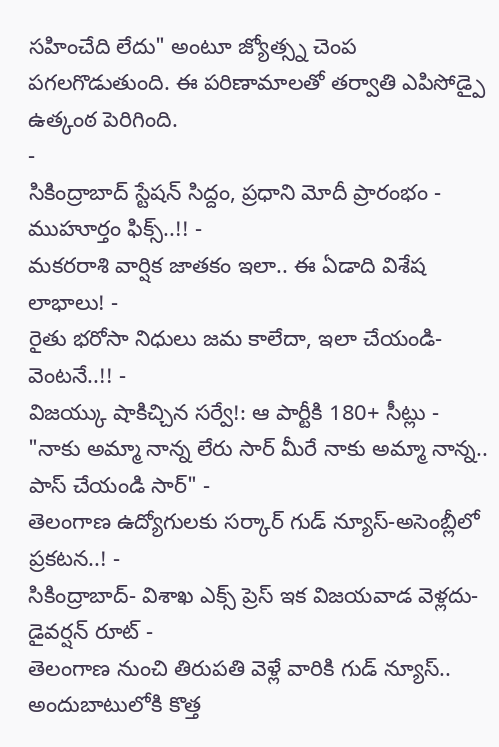సహించేది లేదు" అంటూ జ్యోత్స్న చెంప పగలగొడుతుంది. ఈ పరిణామాలతో తర్వాతి ఎపిసోడ్పై ఉత్కంఠ పెరిగింది.
-
సికింద్రాబాద్ స్టేషన్ సిద్దం, ప్రధాని మోదీ ప్రారంభం - ముహూర్తం ఫిక్స్..!! -
మకరరాశి వార్షిక జాతకం ఇలా.. ఈ ఏడాది విశేష లాభాలు! -
రైతు భరోసా నిధులు జమ కాలేదా, ఇలా చేయండి- వెంటనే..!! -
విజయ్కు షాకిచ్చిన సర్వే!: ఆ పార్టీకి 180+ సీట్లు -
"నాకు అమ్మా నాన్న లేరు సార్ మీరే నాకు అమ్మా నాన్న.. పాస్ చేయండి సార్" -
తెలంగాణ ఉద్యోగులకు సర్కార్ గుడ్ న్యూస్-అసెంబ్లీలో ప్రకటన..! -
సికింద్రాబాద్- విశాఖ ఎక్స్ ప్రెస్ ఇక విజయవాడ వెళ్లదు- డైవర్షన్ రూట్ -
తెలంగాణ నుంచి తిరుపతి వెళ్లే వారికి గుడ్ న్యూస్.. అందుబాటులోకి కొత్త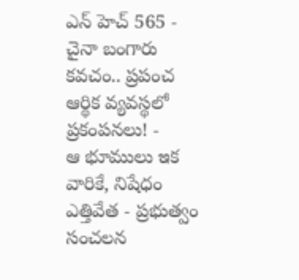ఎన్ హెచ్ 565 -
చైనా బంగారు కవచం.. ప్రపంచ ఆర్థిక వ్యవస్థలో ప్రకంపనలు! -
ఆ భూములు ఇక వారికే, నిషేధం ఎత్తివేత - ప్రభుత్వం సంచలన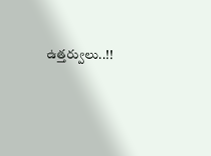ఉత్తర్వులు..!!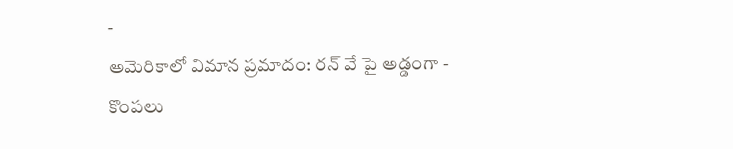-
అమెరికాలో విమాన ప్రమాదం: రన్ వే పై అడ్డంగా -
కొంపలు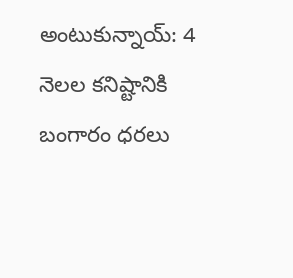అంటుకున్నాయ్: 4 నెలల కనిష్టానికి బంగారం ధరలు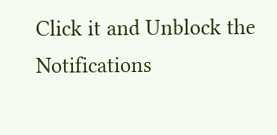Click it and Unblock the Notifications